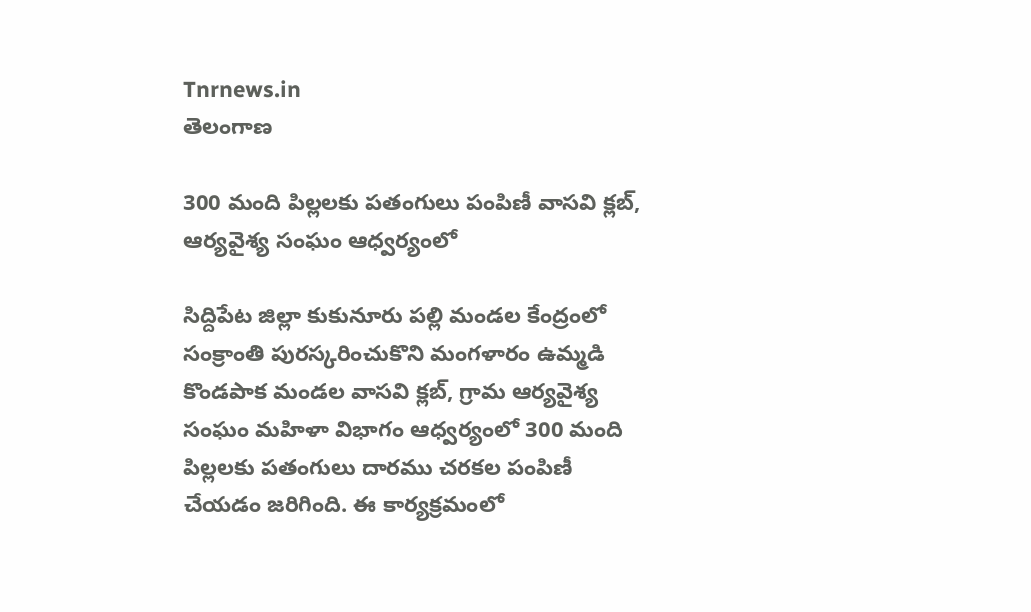Tnrnews.in
తెలంగాణ

300 మంది పిల్లలకు పతంగులు పంపిణీ వాసవి క్లబ్, ఆర్యవైశ్య సంఘం ఆధ్వర్యంలో

సిద్దిపేట జిల్లా కుకునూరు పల్లి మండల కేంద్రంలో సంక్రాంతి పురస్కరించుకొని మంగళారం ఉమ్మడి కొండపాక మండల వాసవి క్లబ్, గ్రామ ఆర్యవైశ్య సంఘం మహిళా విభాగం ఆధ్వర్యంలో 300 మంది పిల్లలకు పతంగులు దారము చరకల పంపిణీ చేయడం జరిగింది. ఈ కార్యక్రమంలో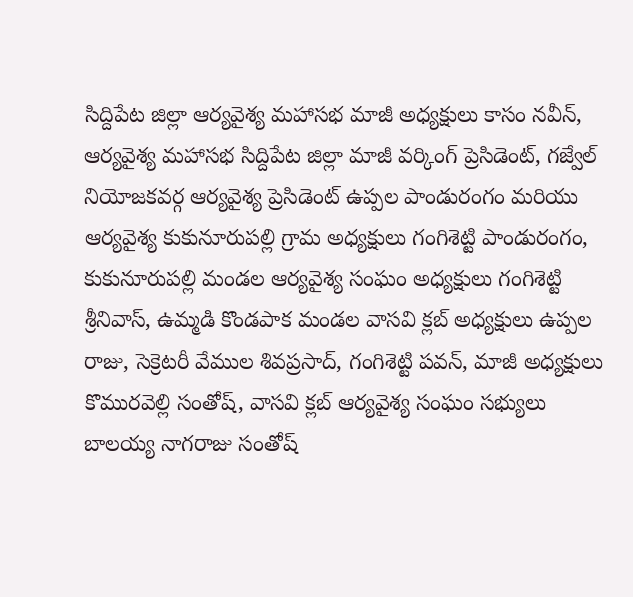సిద్దిపేట జిల్లా ఆర్యవైశ్య మహాసభ మాజీ అధ్యక్షులు కాసం నవీన్, ఆర్యవైశ్య మహాసభ సిద్దిపేట జిల్లా మాజీ వర్కింగ్ ప్రెసిడెంట్, గజ్వేల్ నియోజకవర్గ ఆర్యవైశ్య ప్రెసిడెంట్ ఉప్పల పాండురంగం మరియు ఆర్యవైశ్య కుకునూరుపల్లి గ్రామ అధ్యక్షులు గంగిశెట్టి పాండురంగం, కుకునూరుపల్లి మండల ఆర్యవైశ్య సంఘం అధ్యక్షులు గంగిశెట్టి శ్రీనివాస్, ఉమ్మడి కొండపాక మండల వాసవి క్లబ్ అధ్యక్షులు ఉప్పల రాజు, సెక్రెటరీ వేముల శివప్రసాద్, గంగిశెట్టి పవన్, మాజీ అధ్యక్షులు కొమురవెల్లి సంతోష్, వాసవి క్లబ్ ఆర్యవైశ్య సంఘం సభ్యులు బాలయ్య నాగరాజు సంతోష్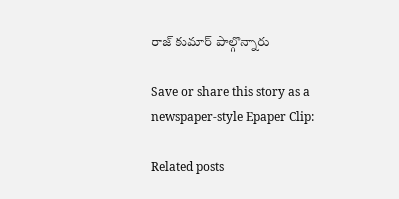రాజ్ కుమార్ పాల్గొన్నారు

Save or share this story as a newspaper-style Epaper Clip:

Related posts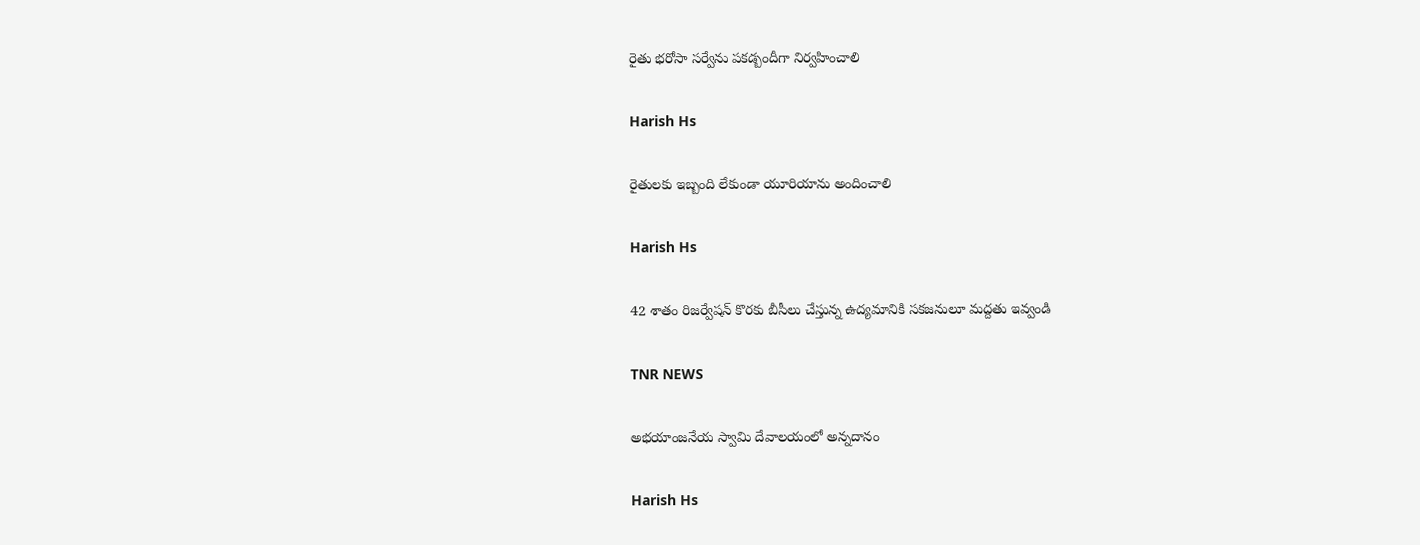రైతు భరోసా సర్వేను పకడ్బందీగా నిర్వహించాలి

Harish Hs

రైతులకు ఇబ్బంది లేకుండా యూరియాను అందించాలి

Harish Hs

42 శాతం రిజర్వేషన్ కొరకు బీసీలు చేస్తున్న ఉద్యమానికి సకజనులూ మద్దతు ఇవ్వండి

TNR NEWS

అభయాంజనేయ స్వామి దేవాలయంలో అన్నదానం

Harish Hs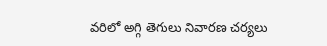వరిలో అగ్గి తెగులు నివారణ చర్యలు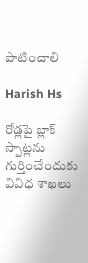పాటించాలి

Harish Hs

రోడ్లపై బ్లాక్ స్పాట్లను గుర్తించేందుకు వివిధ శాఖలు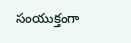సంయుక్తంగా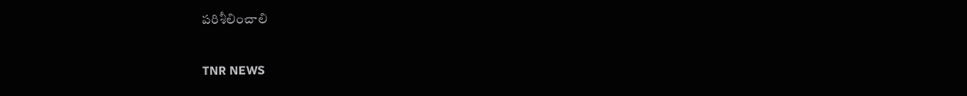పరిశీలించాలి

TNR NEWS